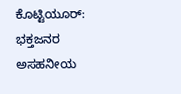ಕೊಟ್ಟಿಯೂರ್: ಭಕ್ತಜನರ ಅಸಹನೀಯ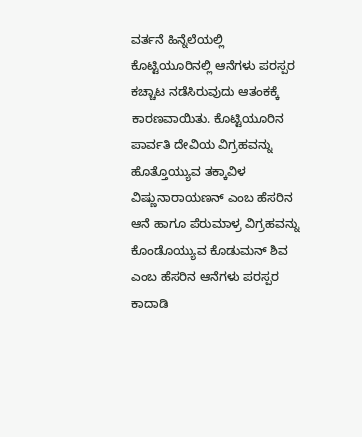ವರ್ತನೆ ಹಿನ್ನೆಲೆಯಲ್ಲಿ ಕೊಟ್ಟಿಯೂರಿನಲ್ಲಿ ಆನೆಗಳು ಪರಸ್ಪರ ಕಚ್ಚಾಟ ನಡೆಸಿರುವುದು ಆತಂಕಕ್ಕೆ ಕಾರಣವಾಯಿತು. ಕೊಟ್ಟಿಯೂರಿನ ಪಾರ್ವತಿ ದೇವಿಯ ವಿಗ್ರಹವನ್ನು ಹೊತ್ತೊಯ್ಯುವ ತಕ್ಕಾವಿಳ ವಿಷ್ಣುನಾರಾಯಣನ್ ಎಂಬ ಹೆಸರಿನ ಆನೆ ಹಾಗೂ ಪೆರುಮಾಳ್ರ ವಿಗ್ರಹವನ್ನು ಕೊಂಡೊಯ್ಯುವ ಕೊಡುಮನ್ ಶಿವ ಎಂಬ ಹೆಸರಿನ ಆನೆಗಳು ಪರಸ್ಪರ ಕಾದಾಡಿ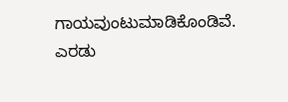ಗಾಯವುಂಟುಮಾಡಿಕೊಂಡಿವೆ. ಎರಡು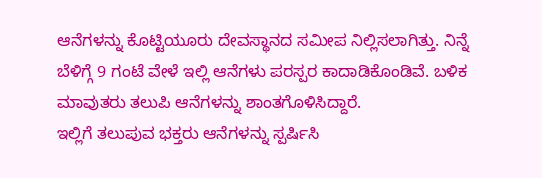ಆನೆಗಳನ್ನು ಕೊಟ್ಟಿಯೂರು ದೇವಸ್ಥಾನದ ಸಮೀಪ ನಿಲ್ಲಿಸಲಾಗಿತ್ತು. ನಿನ್ನೆ ಬೆಳಿಗ್ಗೆ 9 ಗಂಟೆ ವೇಳೆ ಇಲ್ಲಿ ಆನೆಗಳು ಪರಸ್ಪರ ಕಾದಾಡಿಕೊಂಡಿವೆ. ಬಳಿಕ ಮಾವುತರು ತಲುಪಿ ಆನೆಗಳನ್ನು ಶಾಂತಗೊಳಿಸಿದ್ದಾರೆ.
ಇಲ್ಲಿಗೆ ತಲುಪುವ ಭಕ್ತರು ಆನೆಗಳನ್ನು ಸ್ಪರ್ಷಿಸಿ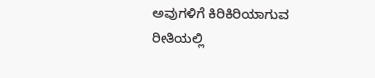ಅವುಗಳಿಗೆ ಕಿರಿಕಿರಿಯಾಗುವ ರೀತಿಯಲ್ಲಿ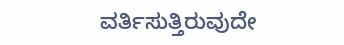ವರ್ತಿಸುತ್ತಿರುವುದೇ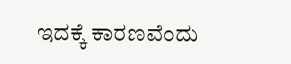ಇದಕ್ಕೆ ಕಾರಣವೆಂದು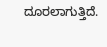ದೂರಲಾಗುತ್ತಿದೆ.